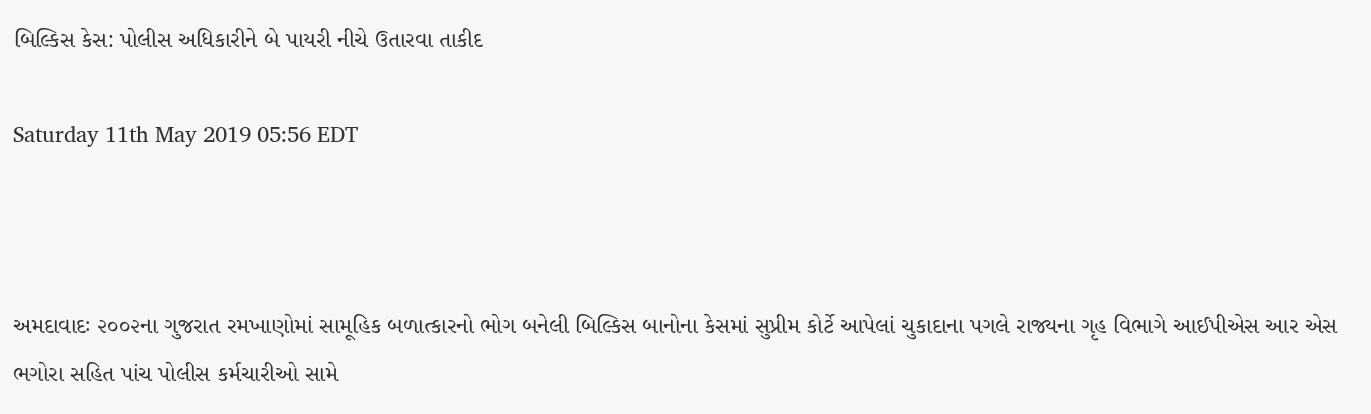બિલ્કિસ કેસ: પોલીસ અધિકારીને બે પાયરી નીચે ઉતારવા તાકીદ

Saturday 11th May 2019 05:56 EDT



અમદાવાદઃ ૨૦૦૨ના ગુજરાત રમખાણોમાં સામૂહિક બળાત્કારનો ભોગ બનેલી બિલ્કિસ બાનોના કેસમાં સુપ્રીમ કોર્ટે આપેલાં ચુકાદાના પગલે રાજ્યના ગૃહ વિભાગે આઈપીએસ આર એસ ભગોરા સહિત પાંચ પોલીસ કર્મચારીઓ સામે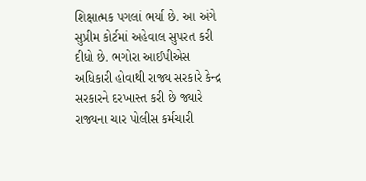શિક્ષાત્મક પગલાં ભર્યા છે. આ અંગે સુપ્રીમ કોર્ટમાં અહેવાલ સુપરત કરી દીધો છે. ભગોરા આઈપીએસ અધિકારી હોવાથી રાજ્ય સરકારે કેન્દ્ર સરકારને દરખાસ્ત કરી છે જ્યારે રાજ્યના ચાર પોલીસ કર્મચારી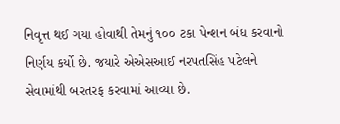નિવૃત્ત થઈ ગયા હોવાથી તેમનું ૧૦૦ ટકા પેન્શન બંધ કરવાનો નિર્ણય કર્યો છે. જયારે એએસઆઈ નરપતસિંહ પટેલને સેવામાંથી બરતરફ કરવામાં આવ્યા છે.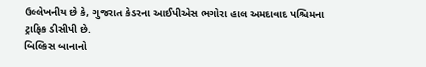ઉલ્લેખનીય છે કે, ગુજરાત કેડરના આઈપીએસ ભગોરા હાલ અમદાવાદ પશ્ચિમના ટ્રાફિક ડીસીપી છે.
બિલ્કિસ બાનાનો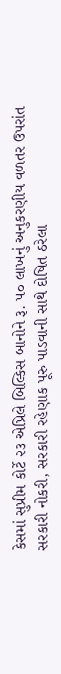કેસમાં સુપ્રીમ કોર્ટે ૨૩ એપ્રિલે બિલ્કિસ બાનોને રૂ. ૫૦ લાખનું અનુકરણીય વળતર ઉપરાંત સરકારી નોકરી, સરકારી રહેણાક પૂરુ પાડવાની સાથે દોષિત ઠરેલા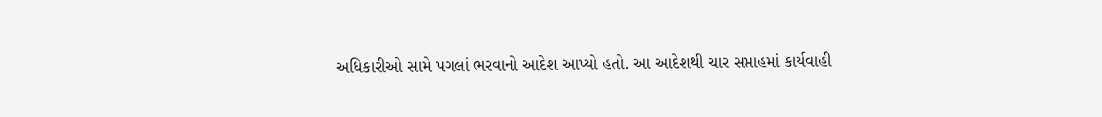અધિકારીઓ સામે પગલાં ભરવાનો આદેશ આપ્યો હતો. આ આદેશથી ચાર સપ્તાહમાં કાર્યવાહી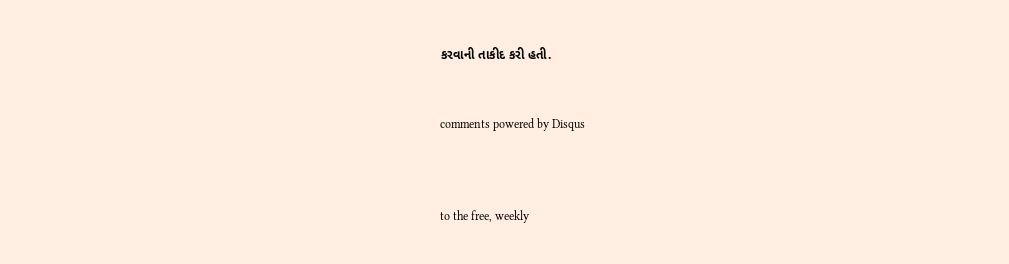કરવાની તાકીદ કરી હતી.


comments powered by Disqus



to the free, weekly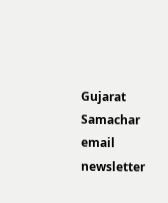Gujarat Samachar email newsletter